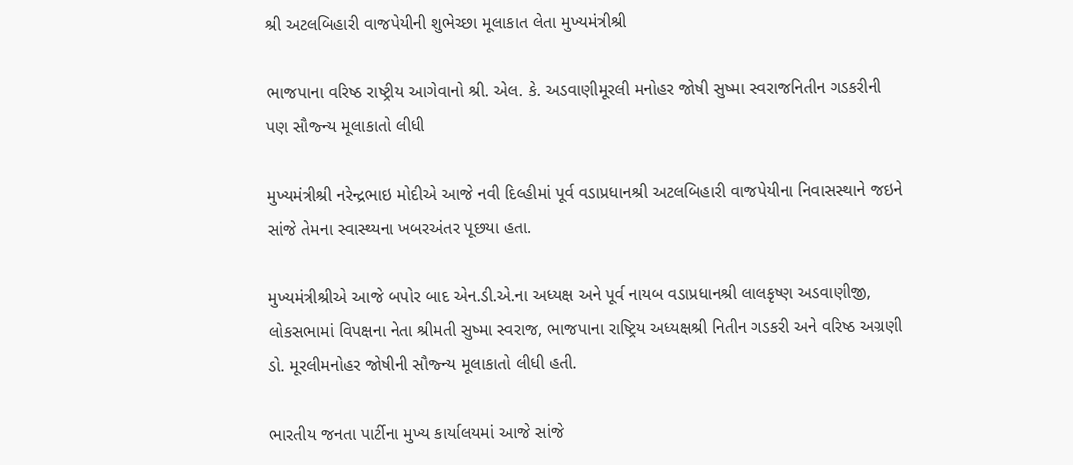શ્રી અટલબિહારી વાજપેયીની શુભેચ્છા મૂલાકાત લેતા મુખ્યમંત્રીશ્રી

ભાજપાના વરિષ્ઠ રાષ્ટ્રીય આગેવાનો શ્રી. એલ. કે. અડવાણીમૂરલી મનોહર જોષી સુષ્મા સ્વરાજનિતીન ગડકરીની પણ સૌજ્ન્ય મૂલાકાતો લીધી

મુખ્યમંત્રીશ્રી નરેન્દ્રભાઇ મોદીએ આજે નવી દિલ્હીમાં પૂર્વ વડાપ્રધાનશ્રી અટલબિહારી વાજપેયીના નિવાસસ્થાને જઇને સાંજે તેમના સ્વાસ્થ્યના ખબરઅંતર પૂછયા હતા.

મુખ્યમંત્રીશ્રીએ આજે બપોર બાદ એન.ડી.એ.ના અધ્યક્ષ અને પૂર્વ નાયબ વડાપ્રધાનશ્રી લાલકૃષ્ણ અડવાણીજી, લોકસભામાં વિપક્ષના નેતા શ્રીમતી સુષ્મા સ્વરાજ, ભાજપાના રાષ્ટ્રિય અધ્યક્ષશ્રી નિતીન ગડકરી અને વરિષ્ઠ અગ્રણી ડો. મૂરલીમનોહર જોષીની સૌજ્ન્ય મૂલાકાતો લીધી હતી.

ભારતીય જનતા પાર્ટીના મુખ્ય કાર્યાલયમાં આજે સાંજે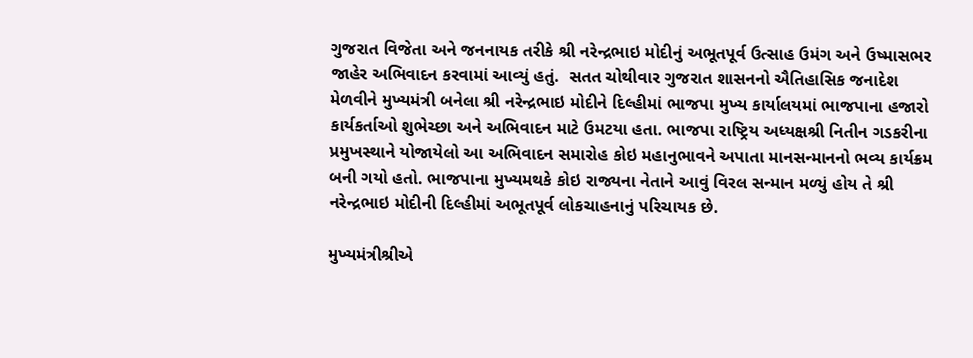ગુજરાત વિજેતા અને જનનાયક તરીકે શ્રી નરેન્દ્રભાઇ મોદીનું અભૂતપૂર્વ ઉત્સાહ ઉમંગ અને ઉષ્માસભર જાહેર અભિવાદન કરવામાં આવ્યું હતું.  સતત ચોથીવાર ગુજરાત શાસનનો ઐતિહાસિક જનાદેશ મેળવીને મુખ્યમંત્રી બનેલા શ્રી નરેન્દ્રભાઇ મોદીને દિલ્હીમાં ભાજપા મુખ્ય કાર્યાલયમાં ભાજપાના હજારો કાર્યકર્તાઓ શુભેચ્છા અને અભિવાદન માટે ઉમટયા હતા. ભાજપા રાષ્ટ્રિય અધ્યક્ષશ્રી નિતીન ગડકરીના પ્રમુખસ્થાને યોજાયેલો આ અભિવાદન સમારોહ કોઇ મહાનુભાવને અપાતા માનસન્માનનો ભવ્ય કાર્યક્રમ બની ગયો હતો. ભાજપાના મુખ્યમથકે કોઇ રાજ્યના નેતાને આવું વિરલ સન્માન મળ્યું હોય તે શ્રી નરેન્દ્રભાઇ મોદીની દિલ્હીમાં અભૂતપૂર્વ લોકચાહનાનું પરિચાયક છે.

મુખ્યમંત્રીશ્રીએ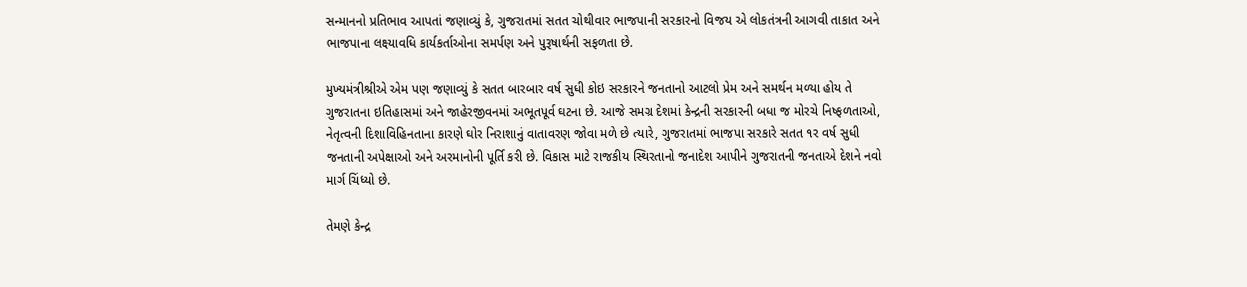સન્માનનો પ્રતિભાવ આપતાં જણાવ્યું કે, ગુજરાતમાં સતત ચોથીવાર ભાજપાની સરકારનો વિજય એ લોકતંત્રની આગવી તાકાત અને ભાજપાના લક્ષ્યાવધિ કાર્યકર્તાઓના સમર્પણ અને પુરૂષાર્થની સફળતા છે.

મુખ્યમંત્રીશ્રીએ એમ પણ જણાવ્યું કે સતત બારબાર વર્ષ સુધી કોઇ સરકારને જનતાનો આટલો પ્રેમ અને સમર્થન મળ્યા હોય તે ગુજરાતના ઇતિહાસમાં અને જાહેરજીવનમાં અભૂતપૂર્વ ઘટના છે. આજે સમગ્ર દેશમાં કેન્દ્રની સરકારની બધા જ મોરચે નિષ્ફળતાઓ, નેતૃત્વની દિશાવિહિનતાના કારણે ઘોર નિરાશાનું વાતાવરણ જોવા મળે છે ત્યારે, ગુજરાતમાં ભાજપા સરકારે સતત ૧ર વર્ષ સુધી જનતાની અપેક્ષાઓ અને અરમાનોની પૂર્તિ કરી છે. વિકાસ માટે રાજકીય સ્થિરતાનો જનાદેશ આપીને ગુજરાતની જનતાએ દેશને નવો માર્ગ ચિંધ્યો છે.

તેમણે કેન્દ્ર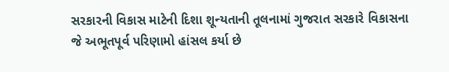સરકારની વિકાસ માટેની દિશા શૂન્યતાની તૂલનામાં ગુજરાત સરકારે વિકાસના જે અભૂતપૂર્વ પરિણામો હાંસલ કર્યા છે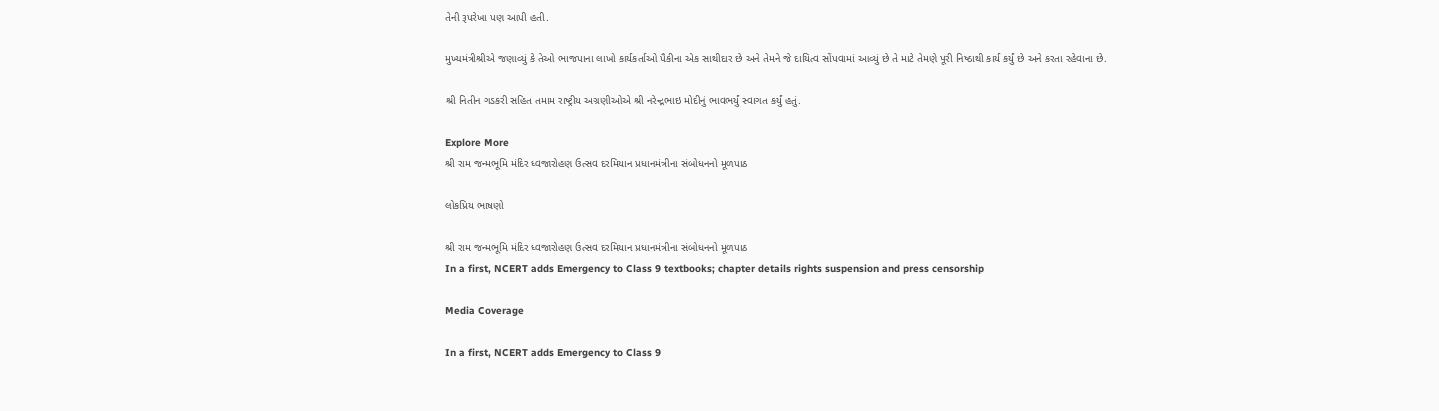તેની રૂપરેખા પણ આપી હતી.

મુખ્યમંત્રીશ્રીએ જણાવ્યું કે તેઓ ભાજપાના લાખો કાર્યકર્તાઓ પૈકીના એક સાથીદાર છે અને તેમને જે દાયિત્વ સોંપવામાં આવ્યું છે તે માટે તેમણે પૂરી નિષ્ઠાથી કાર્ય કર્યું છે અને કરતા રહેવાના છે.

શ્રી નિતીન ગડકરી સહિત તમામ રાષ્ટ્રીય અગ્રણીઓએ શ્રી નરેન્દ્રભાઇ મોદીનું ભાવભર્યું સ્વાગત કર્યું હતું.

Explore More
શ્રી રામ જન્મભૂમિ મંદિર ધ્વજારોહણ ઉત્સવ દરમિયાન પ્રધાનમંત્રીના સંબોધનનો મૂળપાઠ

લોકપ્રિય ભાષણો

શ્રી રામ જન્મભૂમિ મંદિર ધ્વજારોહણ ઉત્સવ દરમિયાન પ્રધાનમંત્રીના સંબોધનનો મૂળપાઠ
In a first, NCERT adds Emergency to Class 9 textbooks; chapter details rights suspension and press censorship

Media Coverage

In a first, NCERT adds Emergency to Class 9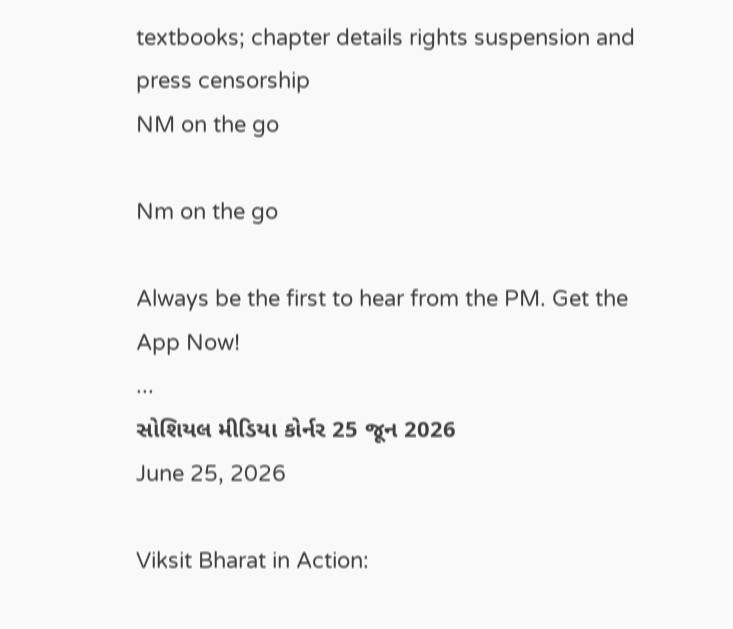textbooks; chapter details rights suspension and press censorship
NM on the go

Nm on the go

Always be the first to hear from the PM. Get the App Now!
...
સોશિયલ મીડિયા કોર્નર 25 જૂન 2026
June 25, 2026

Viksit Bharat in Action: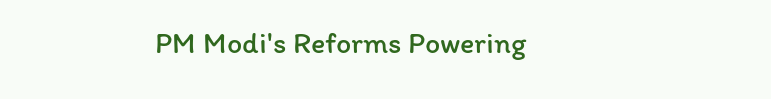PM Modi's Reforms Powering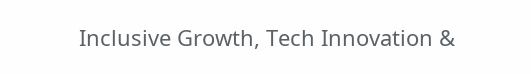Inclusive Growth, Tech Innovation &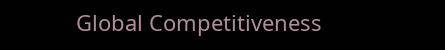Global Competitiveness